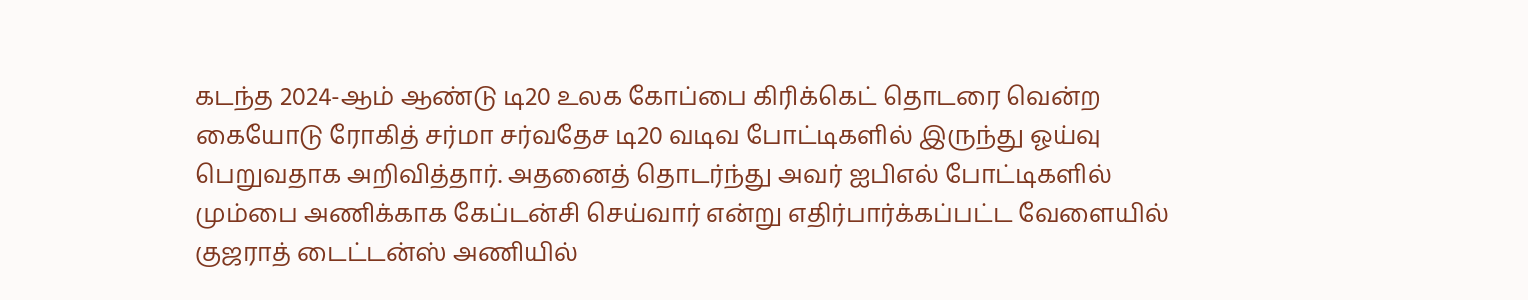கடந்த 2024-ஆம் ஆண்டு டி20 உலக கோப்பை கிரிக்கெட் தொடரை வென்ற கையோடு ரோகித் சர்மா சர்வதேச டி20 வடிவ போட்டிகளில் இருந்து ஓய்வு பெறுவதாக அறிவித்தார். அதனைத் தொடர்ந்து அவர் ஐபிஎல் போட்டிகளில் மும்பை அணிக்காக கேப்டன்சி செய்வார் என்று எதிர்பார்க்கப்பட்ட வேளையில் குஜராத் டைட்டன்ஸ் அணியில்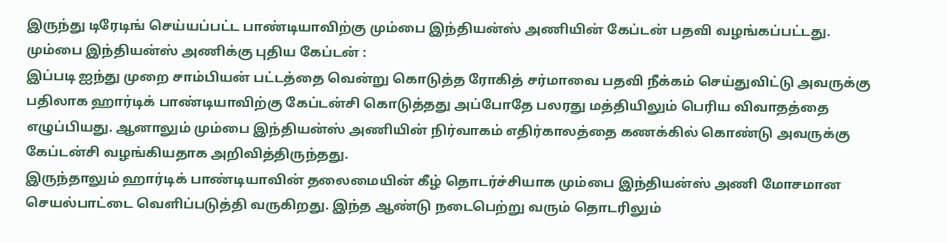இருந்து டிரேடிங் செய்யப்பட்ட பாண்டியாவிற்கு மும்பை இந்தியன்ஸ் அணியின் கேப்டன் பதவி வழங்கப்பட்டது.
மும்பை இந்தியன்ஸ் அணிக்கு புதிய கேப்டன் :
இப்படி ஐந்து முறை சாம்பியன் பட்டத்தை வென்று கொடுத்த ரோகித் சர்மாவை பதவி நீக்கம் செய்துவிட்டு அவருக்கு பதிலாக ஹார்டிக் பாண்டியாவிற்கு கேப்டன்சி கொடுத்தது அப்போதே பலரது மத்தியிலும் பெரிய விவாதத்தை எழுப்பியது. ஆனாலும் மும்பை இந்தியன்ஸ் அணியின் நிர்வாகம் எதிர்காலத்தை கணக்கில் கொண்டு அவருக்கு கேப்டன்சி வழங்கியதாக அறிவித்திருந்தது.
இருந்தாலும் ஹார்டிக் பாண்டியாவின் தலைமையின் கீழ் தொடர்ச்சியாக மும்பை இந்தியன்ஸ் அணி மோசமான செயல்பாட்டை வெளிப்படுத்தி வருகிறது. இந்த ஆண்டு நடைபெற்று வரும் தொடரிலும்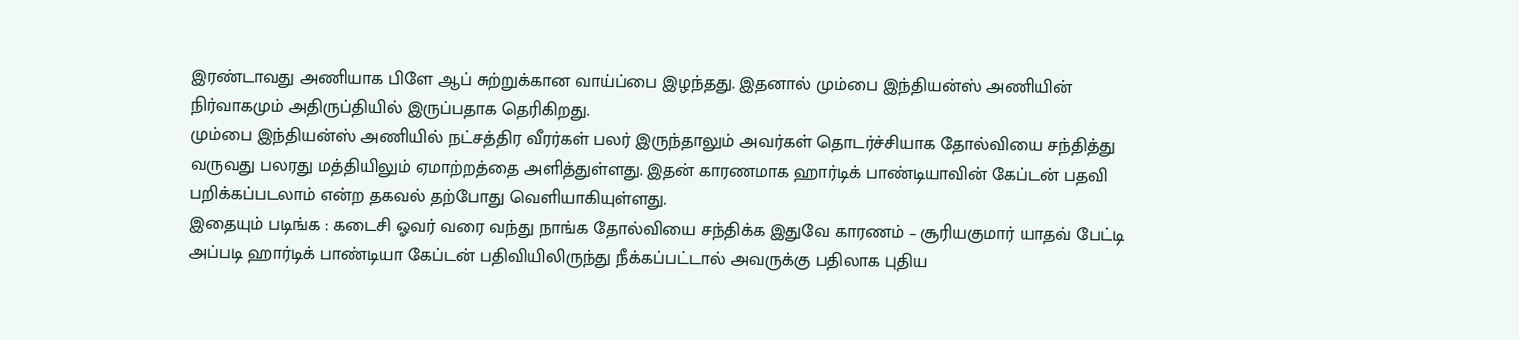இரண்டாவது அணியாக பிளே ஆப் சுற்றுக்கான வாய்ப்பை இழந்தது. இதனால் மும்பை இந்தியன்ஸ் அணியின் நிர்வாகமும் அதிருப்தியில் இருப்பதாக தெரிகிறது.
மும்பை இந்தியன்ஸ் அணியில் நட்சத்திர வீரர்கள் பலர் இருந்தாலும் அவர்கள் தொடர்ச்சியாக தோல்வியை சந்தித்து வருவது பலரது மத்தியிலும் ஏமாற்றத்தை அளித்துள்ளது. இதன் காரணமாக ஹார்டிக் பாண்டியாவின் கேப்டன் பதவி பறிக்கப்படலாம் என்ற தகவல் தற்போது வெளியாகியுள்ளது.
இதையும் படிங்க : கடைசி ஓவர் வரை வந்து நாங்க தோல்வியை சந்திக்க இதுவே காரணம் – சூரியகுமார் யாதவ் பேட்டி
அப்படி ஹார்டிக் பாண்டியா கேப்டன் பதிவியிலிருந்து நீக்கப்பட்டால் அவருக்கு பதிலாக புதிய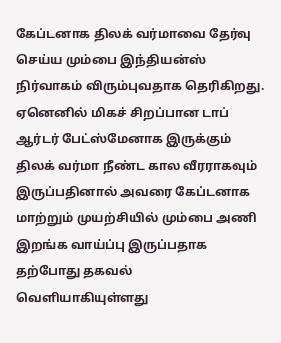கேப்டனாக திலக் வர்மாவை தேர்வு செய்ய மும்பை இந்தியன்ஸ் நிர்வாகம் விரும்புவதாக தெரிகிறது. ஏனெனில் மிகச் சிறப்பான டாப் ஆர்டர் பேட்ஸ்மேனாக இருக்கும் திலக் வர்மா நீண்ட கால வீரராகவும் இருப்பதினால் அவரை கேப்டனாக மாற்றும் முயற்சியில் மும்பை அணி இறங்க வாய்ப்பு இருப்பதாக தற்போது தகவல் வெளியாகியுள்ளது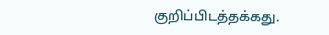குறிப்பிடத்தக்கது.